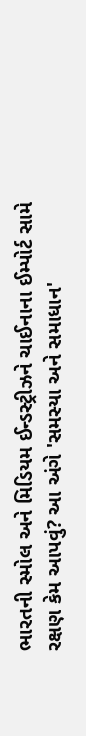ભારતની સ્મોલ અને મિડિયમ ઈન્ડસ્ટ્રીઝને ચાઈનાના ઈમ્પોર્ટ સામે રક્ષણ કેમ આપવું? આ અંગે 'સમસ્યા અને સમાધાન'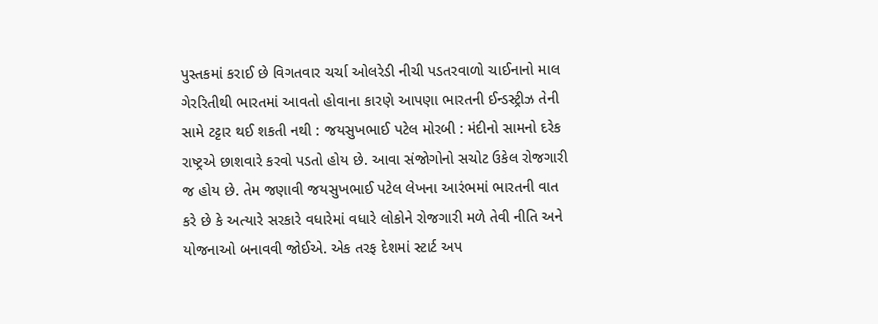પુસ્તકમાં કરાઈ છે વિગતવાર ચર્ચા ઓલરેડી નીચી પડતરવાળો ચાઈનાનો માલ ગેરરિતીથી ભારતમાં આવતો હોવાના કારણે આપણા ભારતની ઈન્ડસ્ટ્રીઝ તેની સામે ટટ્ટાર થઈ શકતી નથી : જયસુખભાઈ પટેલ મોરબી : મંદીનો સામનો દરેક રાષ્ટ્રએ છાશવારે કરવો પડતો હોય છે. આવા સંજોગોનો સચોટ ઉકેલ રોજગારી જ હોય છે. તેમ જણાવી જયસુખભાઈ પટેલ લેખના આરંભમાં ભારતની વાત કરે છે કે અત્યારે સરકારે વધારેમાં વધારે લોકોને રોજગારી મળે તેવી નીતિ અને યોજનાઓ બનાવવી જોઈએ. એક તરફ દેશમાં સ્ટાર્ટ અપ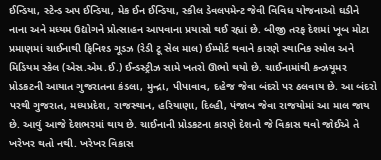ઈન્ડિયા, સ્ટેન્ડ અપ ઈન્ડિયા, મેક ઈન ઈન્ડિયા, સ્કીલ ડેવલપમેન્ટ જેવી વિવિધ યોજનાઓ ઘડીને નાના અને મધ્યમ ઉદ્યોગને પ્રોત્સાહન આપવાના પ્રયાસો થઈ રહ્યાં છે. બીજી તરફ દેશમાં ખૂબ મોટા પ્રમાણમાં ચાઈનાથી ફિનિશ્ડ ગૂડઝ (રેડી ટૂ સેલ માલ) ઈમ્પોર્ટ થવાને કારણે સ્થાનિક સ્મોલ અને મિડિયમ સ્કેલ (એસ.એમ.ઈ.) ઈન્ડસ્ટ્રીઝ સામે ખતરો ઊભો થયો છે. ચાઈનામાંથી કન્ઝયૂમર પ્રોડકટની આયાત ગુજરાતના કંડલા, મુન્દ્રા, પીપાવાવ, દહેજ જેવા બંદરો પર ઠલવાય છે. આ બંદરો પરથી ગુજરાત, મધ્યપ્રદેશ, રાજસ્થાન, હરિયાણા, દિલ્હી, પંજાબ જેવા રાજયોમાં આ માલ જાય છે. આવું આજે દેશભરમાં થાય છે. ચાઈનાની પ્રોડકટના કારણે દેશનો જે વિકાસ થવો જોઈએ તે ખરેખર થતો નથી. ખરેખર વિકાસ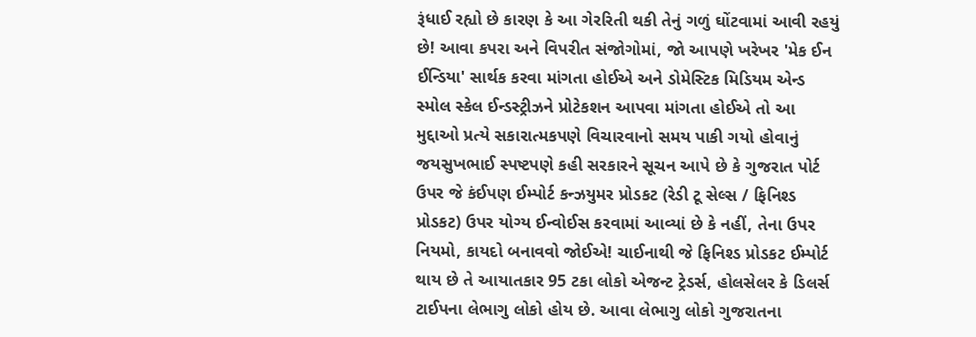રૂંધાઈ રહ્યો છે કારણ કે આ ગેરરિતી થકી તેનું ગળું ઘોંટવામાં આવી રહયું છે! આવા કપરા અને વિપરીત સંજોગોમાં, જો આપણે ખરેખર 'મેક ઈન ઈન્ડિયા' સાર્થક કરવા માંગતા હોઈએ અને ડોમેસ્ટિક મિડિયમ એન્ડ સ્મોલ સ્કેલ ઈન્ડસ્ટ્રીઝને પ્રોટેકશન આપવા માંગતા હોઈએ તો આ મુદ્દાઓ પ્રત્યે સકારાત્મકપણે વિચારવાનો સમય પાકી ગયો હોવાનું જયસુખભાઈ સ્પષ્ટપણે કહી સરકારને સૂચન આપે છે કે ગુજરાત પોર્ટ ઉપર જે કંઈપણ ઈમ્પોર્ટ કન્ઝયુમર પ્રોડકટ (રેડી ટૂ સેલ્સ / ફિનિશ્ડ પ્રોડકટ) ઉપર યોગ્ય ઈન્વોઈસ કરવામાં આવ્યાં છે કે નહીં, તેના ઉપર નિયમો, કાયદો બનાવવો જોઈએ! ચાઈનાથી જે ફિનિશ્ડ પ્રોડકટ ઈમ્પોર્ટ થાય છે તે આયાતકાર 95 ટકા લોકો એજન્ટ ટ્રેડર્સ, હોલસેલર કે ડિલર્સ ટાઈપના લેભાગુ લોકો હોય છે. આવા લેભાગુ લોકો ગુજરાતના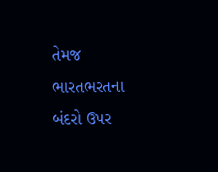તેમજ ભારતભરતના બંદરો ઉપર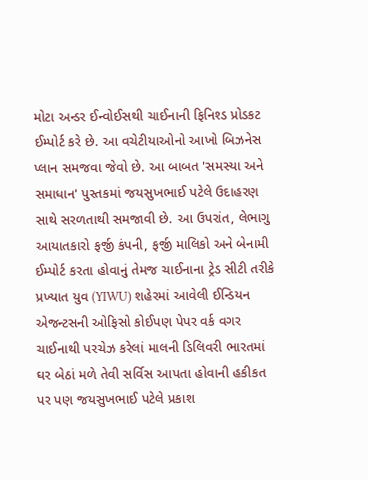મોટા અન્ડર ઈન્વોઈસથી ચાઈનાની ફિનિશ્ડ પ્રોડકટ ઈમ્પોર્ટ કરે છે. આ વચેટીયાઓનો આખો બિઝનેસ પ્લાન સમજવા જેવો છે. આ બાબત 'સમસ્યા અને સમાધાન' પુસ્તકમાં જયસુખભાઈ પટેલે ઉદાહરણ સાથે સરળતાથી સમજાવી છે. આ ઉપરાંત, લેભાગુ આયાતકારો ફર્જી કંપની, ફર્જી માલિકો અને બેનામી ઈમ્પોર્ટ કરતા હોવાનું તેમજ ચાઈનાના ટ્રેડ સીટી તરીકે પ્રખ્યાત યુવ (YIWU) શહેરમાં આવેલી ઈન્ડિયન એજન્ટસની ઓફિસો કોઈપણ પેપર વર્ક વગર ચાઈનાથી પરચેઝ કરેલાં માલની ડિલિવરી ભારતમાં ઘર બેઠાં મળે તેવી સર્વિસ આપતા હોવાની હકીકત પર પણ જયસુખભાઈ પટેલે પ્રકાશ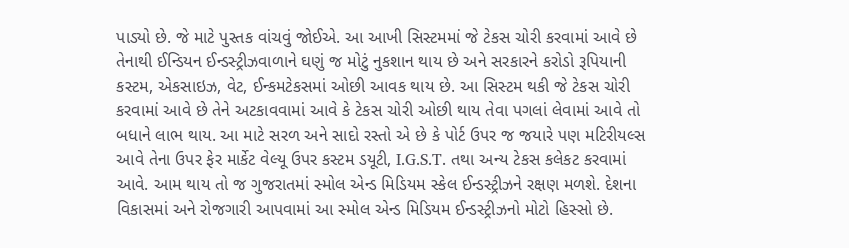પાડ્યો છે. જે માટે પુસ્તક વાંચવું જોઈએ. આ આખી સિસ્ટમમાં જે ટેકસ ચોરી કરવામાં આવે છે તેનાથી ઈન્ડિયન ઈન્ડસ્ટ્રીઝવાળાને ઘણું જ મોટું નુકશાન થાય છે અને સરકારને કરોડો રૂપિયાની કસ્ટમ, એકસાઇઝ, વેટ, ઈન્કમટેકસમાં ઓછી આવક થાય છે. આ સિસ્ટમ થકી જે ટેકસ ચોરી કરવામાં આવે છે તેને અટકાવવામાં આવે કે ટેકસ ચોરી ઓછી થાય તેવા પગલાં લેવામાં આવે તો બધાને લાભ થાય. આ માટે સરળ અને સાદો રસ્તો એ છે કે પોર્ટ ઉપર જ જયારે પણ મટિરીયલ્સ આવે તેના ઉપર ફેર માર્કેટ વેલ્યૂ ઉપર કસ્ટમ ડયૂટી, I.G.S.T. તથા અન્ય ટેકસ કલેકટ કરવામાં આવે. આમ થાય તો જ ગુજરાતમાં સ્મોલ એન્ડ મિડિયમ સ્કેલ ઈન્ડસ્ટ્રીઝને રક્ષણ મળશે. દેશના વિકાસમાં અને રોજગારી આપવામાં આ સ્મોલ એન્ડ મિડિયમ ઈન્ડસ્ટ્રીઝનો મોટો હિસ્સો છે.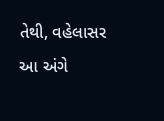તેથી, વહેલાસર આ અંગે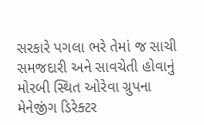સરકારે પગલા ભરે તેમાં જ સાચી સમજદારી અને સાવચેતી હોવાનું મોરબી સ્થિત ઓરેવા ગ્રુપના મેનેજીંગ ડિરેક્ટર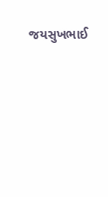જયસુખભાઈ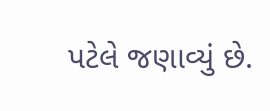પટેલે જણાવ્યું છે.